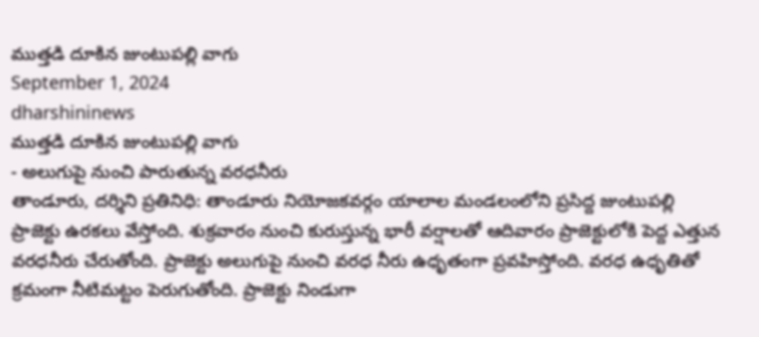ముత్తడి దూకిన జుంటుపల్లి వాగు
September 1, 2024
dharshininews
ముత్తడి దూకిన జుంటుపల్లి వాగు
- అలుగుపై నుంచి పారుతున్న వరధనీరు
తాండూరు, దర్శిని ప్రతినిధి: తాండూరు నియోజకవర్గం యాలాల మండలంలోని ప్రసిద్ద జుంటుపల్లి ప్రాజెక్టు ఉరకలు వేస్తోంది. శుక్రవారం నుంచి కురుస్తున్న భారీ వర్షాలతో ఆదివారం ప్రాజెక్టులోకి పెద్ద ఎత్తున వరధనీరు చేరుతోంది. ప్రాజెక్టు అలుగుపై నుంచి వరధ నీరు ఉధృతంగా ప్రవహిస్తోంది. వరధ ఉధృతితో క్రమంగా నీటిమట్టం పెరుగుతోంది. ప్రాజెక్టు నిండుగా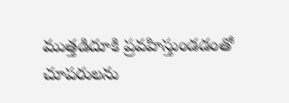ముత్తడిదూకి ప్రవహిస్తుండడంతో చూపరులను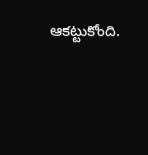ఆకట్టుకోంది.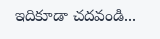ఇదికూడా చదవండి...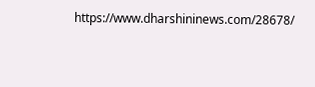https://www.dharshininews.com/28678/